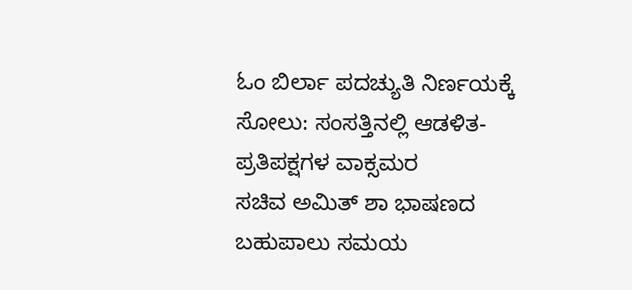ಓಂ ಬಿರ್ಲಾ ಪದಚ್ಯುತಿ ನಿರ್ಣಯಕ್ಕೆ ಸೋಲು: ಸಂಸತ್ತಿನಲ್ಲಿ ಆಡಳಿತ-ಪ್ರತಿಪಕ್ಷಗಳ ವಾಕ್ಸಮರ
ಸಚಿವ ಅಮಿತ್ ಶಾ ಭಾಷಣದ ಬಹುಪಾಲು ಸಮಯ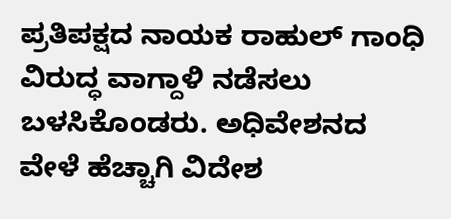ಪ್ರತಿಪಕ್ಷದ ನಾಯಕ ರಾಹುಲ್ ಗಾಂಧಿ ವಿರುದ್ಧ ವಾಗ್ದಾಳಿ ನಡೆಸಲು ಬಳಸಿಕೊಂಡರು. ಅಧಿವೇಶನದ ವೇಳೆ ಹೆಚ್ಚಾಗಿ ವಿದೇಶ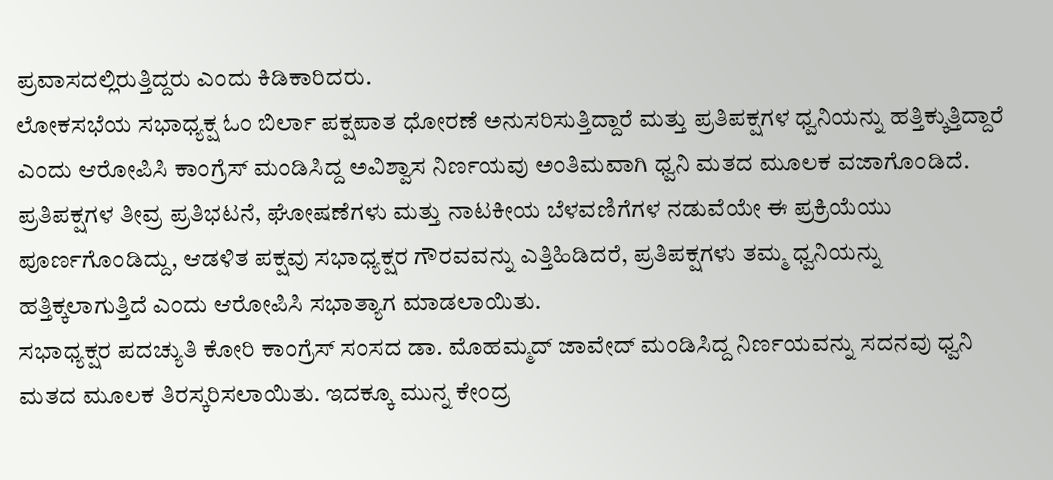ಪ್ರವಾಸದಲ್ಲಿರುತ್ತಿದ್ದರು ಎಂದು ಕಿಡಿಕಾರಿದರು.
ಲೋಕಸಭೆಯ ಸಭಾಧ್ಯಕ್ಷ ಓಂ ಬಿರ್ಲಾ ಪಕ್ಷಪಾತ ಧೋರಣೆ ಅನುಸರಿಸುತ್ತಿದ್ದಾರೆ ಮತ್ತು ಪ್ರತಿಪಕ್ಷಗಳ ಧ್ವನಿಯನ್ನು ಹತ್ತಿಕ್ಕುತ್ತಿದ್ದಾರೆ ಎಂದು ಆರೋಪಿಸಿ ಕಾಂಗ್ರೆಸ್ ಮಂಡಿಸಿದ್ದ ಅವಿಶ್ವಾಸ ನಿರ್ಣಯವು ಅಂತಿಮವಾಗಿ ಧ್ವನಿ ಮತದ ಮೂಲಕ ವಜಾಗೊಂಡಿದೆ.
ಪ್ರತಿಪಕ್ಷಗಳ ತೀವ್ರ ಪ್ರತಿಭಟನೆ, ಘೋಷಣೆಗಳು ಮತ್ತು ನಾಟಕೀಯ ಬೆಳವಣಿಗೆಗಳ ನಡುವೆಯೇ ಈ ಪ್ರಕ್ರಿಯೆಯು ಪೂರ್ಣಗೊಂಡಿದ್ದು, ಆಡಳಿತ ಪಕ್ಷವು ಸಭಾಧ್ಯಕ್ಷರ ಗೌರವವನ್ನು ಎತ್ತಿಹಿಡಿದರೆ, ಪ್ರತಿಪಕ್ಷಗಳು ತಮ್ಮ ಧ್ವನಿಯನ್ನು ಹತ್ತಿಕ್ಕಲಾಗುತ್ತಿದೆ ಎಂದು ಆರೋಪಿಸಿ ಸಭಾತ್ಯಾಗ ಮಾಡಲಾಯಿತು.
ಸಭಾಧ್ಯಕ್ಷರ ಪದಚ್ಯುತಿ ಕೋರಿ ಕಾಂಗ್ರೆಸ್ ಸಂಸದ ಡಾ. ಮೊಹಮ್ಮದ್ ಜಾವೇದ್ ಮಂಡಿಸಿದ್ದ ನಿರ್ಣಯವನ್ನು ಸದನವು ಧ್ವನಿ ಮತದ ಮೂಲಕ ತಿರಸ್ಕರಿಸಲಾಯಿತು. ಇದಕ್ಕೂ ಮುನ್ನ ಕೇಂದ್ರ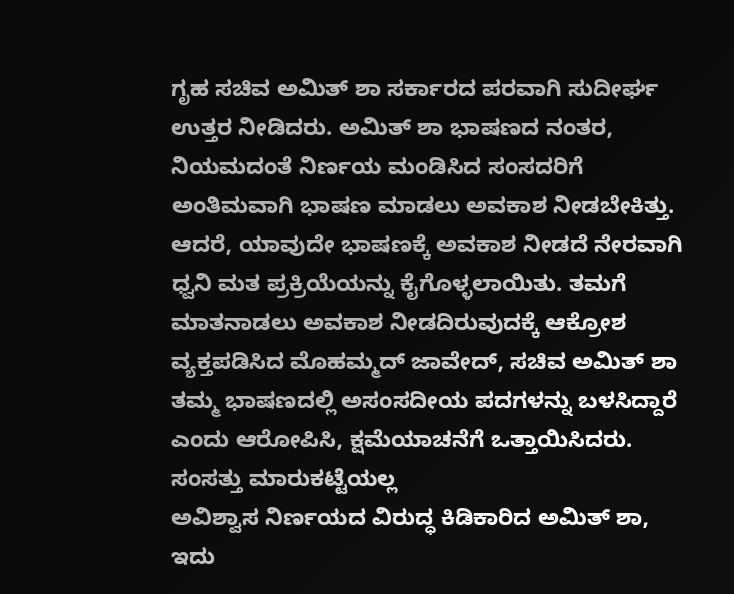ಗೃಹ ಸಚಿವ ಅಮಿತ್ ಶಾ ಸರ್ಕಾರದ ಪರವಾಗಿ ಸುದೀರ್ಘ ಉತ್ತರ ನೀಡಿದರು. ಅಮಿತ್ ಶಾ ಭಾಷಣದ ನಂತರ, ನಿಯಮದಂತೆ ನಿರ್ಣಯ ಮಂಡಿಸಿದ ಸಂಸದರಿಗೆ ಅಂತಿಮವಾಗಿ ಭಾಷಣ ಮಾಡಲು ಅವಕಾಶ ನೀಡಬೇಕಿತ್ತು. ಆದರೆ, ಯಾವುದೇ ಭಾಷಣಕ್ಕೆ ಅವಕಾಶ ನೀಡದೆ ನೇರವಾಗಿ ಧ್ವನಿ ಮತ ಪ್ರಕ್ರಿಯೆಯನ್ನು ಕೈಗೊಳ್ಳಲಾಯಿತು. ತಮಗೆ ಮಾತನಾಡಲು ಅವಕಾಶ ನೀಡದಿರುವುದಕ್ಕೆ ಆಕ್ರೋಶ ವ್ಯಕ್ತಪಡಿಸಿದ ಮೊಹಮ್ಮದ್ ಜಾವೇದ್, ಸಚಿವ ಅಮಿತ್ ಶಾ ತಮ್ಮ ಭಾಷಣದಲ್ಲಿ ಅಸಂಸದೀಯ ಪದಗಳನ್ನು ಬಳಸಿದ್ದಾರೆ ಎಂದು ಆರೋಪಿಸಿ, ಕ್ಷಮೆಯಾಚನೆಗೆ ಒತ್ತಾಯಿಸಿದರು.
ಸಂಸತ್ತು ಮಾರುಕಟ್ಟೆಯಲ್ಲ
ಅವಿಶ್ವಾಸ ನಿರ್ಣಯದ ವಿರುದ್ಧ ಕಿಡಿಕಾರಿದ ಅಮಿತ್ ಶಾ, ಇದು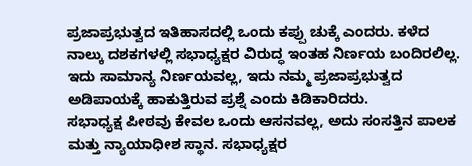ಪ್ರಜಾಪ್ರಭುತ್ವದ ಇತಿಹಾಸದಲ್ಲಿ ಒಂದು ಕಪ್ಪು ಚುಕ್ಕೆ ಎಂದರು. ಕಳೆದ ನಾಲ್ಕು ದಶಕಗಳಲ್ಲಿ ಸಭಾಧ್ಯಕ್ಷರ ವಿರುದ್ಧ ಇಂತಹ ನಿರ್ಣಯ ಬಂದಿರಲಿಲ್ಲ. ಇದು ಸಾಮಾನ್ಯ ನಿರ್ಣಯವಲ್ಲ, ಇದು ನಮ್ಮ ಪ್ರಜಾಪ್ರಭುತ್ವದ ಅಡಿಪಾಯಕ್ಕೆ ಹಾಕುತ್ತಿರುವ ಪ್ರಶ್ನೆ ಎಂದು ಕಿಡಿಕಾರಿದರು.
ಸಭಾಧ್ಯಕ್ಷ ಪೀಠವು ಕೇವಲ ಒಂದು ಆಸನವಲ್ಲ, ಅದು ಸಂಸತ್ತಿನ ಪಾಲಕ ಮತ್ತು ನ್ಯಾಯಾಧೀಶ ಸ್ಥಾನ. ಸಭಾಧ್ಯಕ್ಷರ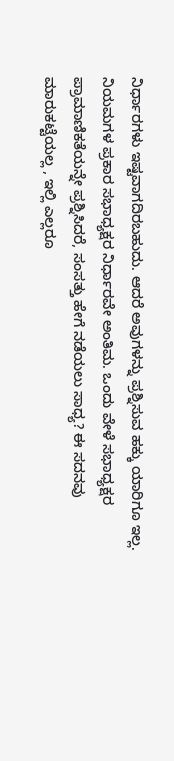ನಿರ್ಧಾರಗಳು ಇಷ್ಟವಾಗದಿರಬಹುದು. ಆದರೆ ಅವುಗಳನ್ನು ಪ್ರಶ್ನಿಸುವ ಹಕ್ಕು ಯಾರಿಗೂ ಇಲ್ಲ. ನಿಯಮಗಳ ಪ್ರಕಾರ ಸಭಾಧ್ಯಕ್ಷರ ನಿರ್ಧಾರವೇ ಅಂತಿಮ. ಒಂದು ವೇಳೆ ಸಭಾಧ್ಯಕ್ಷರ ಪ್ರಾಮಾಣಿಕತೆಯನ್ನೇ ಪ್ರಶ್ನಿಸಿದರೆ, ಸಂಸತ್ತು ಹೇಗೆ ನಡೆಯಲು ಸಾಧ್ಯ? ಈ ಸದನವು ಮಾರುಕಟ್ಟೆಯಲ್ಲ , ಇಲ್ಲಿ ಎಲ್ಲರೂ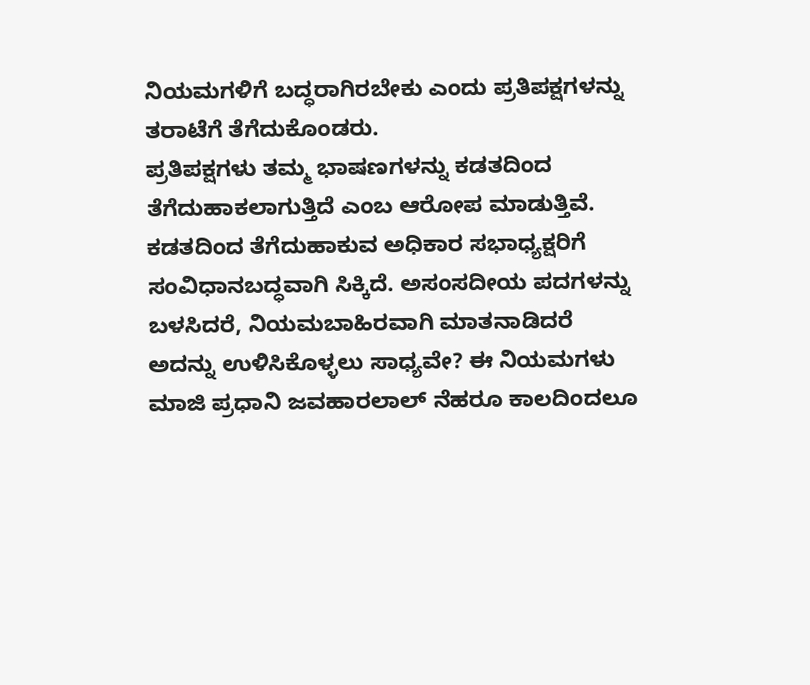ನಿಯಮಗಳಿಗೆ ಬದ್ಧರಾಗಿರಬೇಕು ಎಂದು ಪ್ರತಿಪಕ್ಷಗಳನ್ನು ತರಾಟೆಗೆ ತೆಗೆದುಕೊಂಡರು.
ಪ್ರತಿಪಕ್ಷಗಳು ತಮ್ಮ ಭಾಷಣಗಳನ್ನು ಕಡತದಿಂದ ತೆಗೆದುಹಾಕಲಾಗುತ್ತಿದೆ ಎಂಬ ಆರೋಪ ಮಾಡುತ್ತಿವೆ. ಕಡತದಿಂದ ತೆಗೆದುಹಾಕುವ ಅಧಿಕಾರ ಸಭಾಧ್ಯಕ್ಷರಿಗೆ ಸಂವಿಧಾನಬದ್ಧವಾಗಿ ಸಿಕ್ಕಿದೆ. ಅಸಂಸದೀಯ ಪದಗಳನ್ನು ಬಳಸಿದರೆ, ನಿಯಮಬಾಹಿರವಾಗಿ ಮಾತನಾಡಿದರೆ ಅದನ್ನು ಉಳಿಸಿಕೊಳ್ಳಲು ಸಾಧ್ಯವೇ? ಈ ನಿಯಮಗಳು ಮಾಜಿ ಪ್ರಧಾನಿ ಜವಹಾರಲಾಲ್ ನೆಹರೂ ಕಾಲದಿಂದಲೂ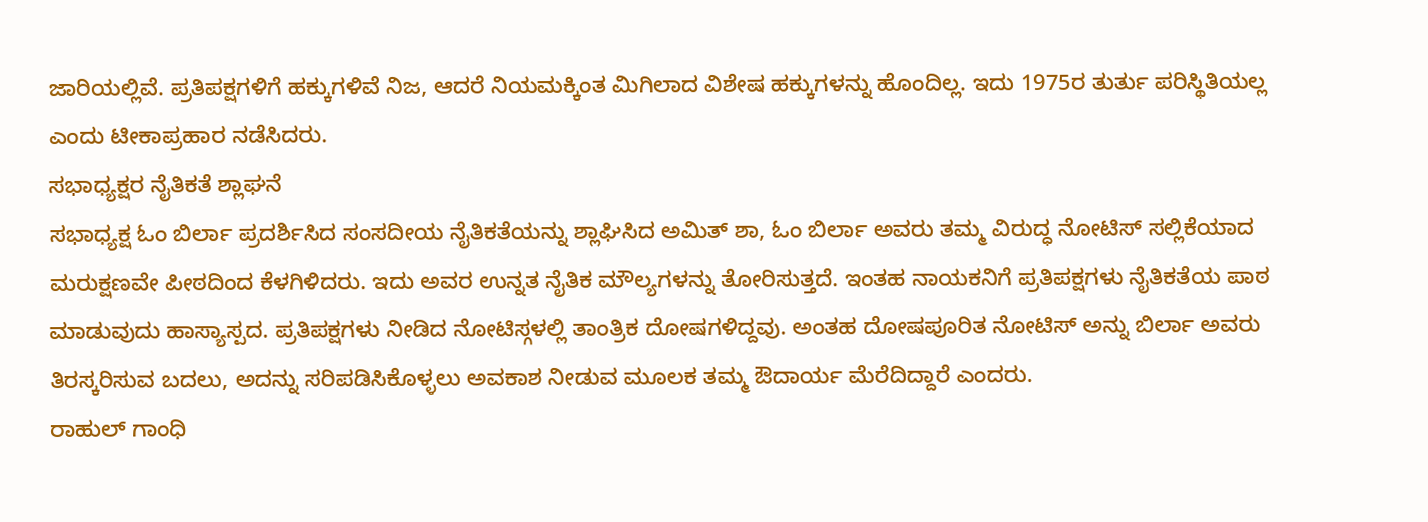ಜಾರಿಯಲ್ಲಿವೆ. ಪ್ರತಿಪಕ್ಷಗಳಿಗೆ ಹಕ್ಕುಗಳಿವೆ ನಿಜ, ಆದರೆ ನಿಯಮಕ್ಕಿಂತ ಮಿಗಿಲಾದ ವಿಶೇಷ ಹಕ್ಕುಗಳನ್ನು ಹೊಂದಿಲ್ಲ. ಇದು 1975ರ ತುರ್ತು ಪರಿಸ್ಥಿತಿಯಲ್ಲ ಎಂದು ಟೀಕಾಪ್ರಹಾರ ನಡೆಸಿದರು.
ಸಭಾಧ್ಯಕ್ಷರ ನೈತಿಕತೆ ಶ್ಲಾಘನೆ
ಸಭಾಧ್ಯಕ್ಷ ಓಂ ಬಿರ್ಲಾ ಪ್ರದರ್ಶಿಸಿದ ಸಂಸದೀಯ ನೈತಿಕತೆಯನ್ನು ಶ್ಲಾಘಿಸಿದ ಅಮಿತ್ ಶಾ, ಓಂ ಬಿರ್ಲಾ ಅವರು ತಮ್ಮ ವಿರುದ್ಧ ನೋಟಿಸ್ ಸಲ್ಲಿಕೆಯಾದ ಮರುಕ್ಷಣವೇ ಪೀಠದಿಂದ ಕೆಳಗಿಳಿದರು. ಇದು ಅವರ ಉನ್ನತ ನೈತಿಕ ಮೌಲ್ಯಗಳನ್ನು ತೋರಿಸುತ್ತದೆ. ಇಂತಹ ನಾಯಕನಿಗೆ ಪ್ರತಿಪಕ್ಷಗಳು ನೈತಿಕತೆಯ ಪಾಠ ಮಾಡುವುದು ಹಾಸ್ಯಾಸ್ಪದ. ಪ್ರತಿಪಕ್ಷಗಳು ನೀಡಿದ ನೋಟಿಸ್ಗಳಲ್ಲಿ ತಾಂತ್ರಿಕ ದೋಷಗಳಿದ್ದವು. ಅಂತಹ ದೋಷಪೂರಿತ ನೋಟಿಸ್ ಅನ್ನು ಬಿರ್ಲಾ ಅವರು ತಿರಸ್ಕರಿಸುವ ಬದಲು, ಅದನ್ನು ಸರಿಪಡಿಸಿಕೊಳ್ಳಲು ಅವಕಾಶ ನೀಡುವ ಮೂಲಕ ತಮ್ಮ ಔದಾರ್ಯ ಮೆರೆದಿದ್ದಾರೆ ಎಂದರು.
ರಾಹುಲ್ ಗಾಂಧಿ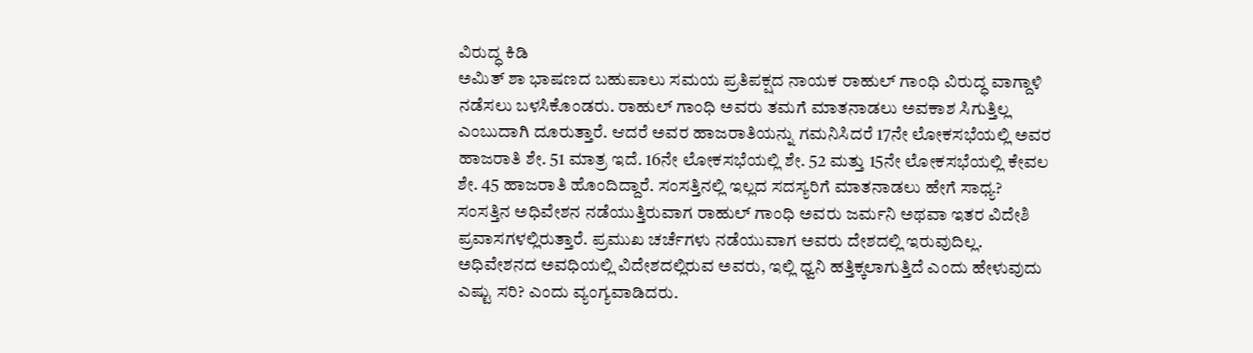ವಿರುದ್ಧ ಕಿಡಿ
ಅಮಿತ್ ಶಾ ಭಾಷಣದ ಬಹುಪಾಲು ಸಮಯ ಪ್ರತಿಪಕ್ಷದ ನಾಯಕ ರಾಹುಲ್ ಗಾಂಧಿ ವಿರುದ್ಧ ವಾಗ್ದಾಳಿ ನಡೆಸಲು ಬಳಸಿಕೊಂಡರು. ರಾಹುಲ್ ಗಾಂಧಿ ಅವರು ತಮಗೆ ಮಾತನಾಡಲು ಅವಕಾಶ ಸಿಗುತ್ತಿಲ್ಲ ಎಂಬುದಾಗಿ ದೂರುತ್ತಾರೆ. ಆದರೆ ಅವರ ಹಾಜರಾತಿಯನ್ನು ಗಮನಿಸಿದರೆ 17ನೇ ಲೋಕಸಭೆಯಲ್ಲಿ ಅವರ ಹಾಜರಾತಿ ಶೇ. 51 ಮಾತ್ರ ಇದೆ. 16ನೇ ಲೋಕಸಭೆಯಲ್ಲಿ ಶೇ. 52 ಮತ್ತು 15ನೇ ಲೋಕಸಭೆಯಲ್ಲಿ ಕೇವಲ ಶೇ. 45 ಹಾಜರಾತಿ ಹೊಂದಿದ್ದಾರೆ. ಸಂಸತ್ತಿನಲ್ಲಿ ಇಲ್ಲದ ಸದಸ್ಯರಿಗೆ ಮಾತನಾಡಲು ಹೇಗೆ ಸಾಧ್ಯ? ಸಂಸತ್ತಿನ ಅಧಿವೇಶನ ನಡೆಯುತ್ತಿರುವಾಗ ರಾಹುಲ್ ಗಾಂಧಿ ಅವರು ಜರ್ಮನಿ ಅಥವಾ ಇತರ ವಿದೇಶಿ ಪ್ರವಾಸಗಳಲ್ಲಿರುತ್ತಾರೆ. ಪ್ರಮುಖ ಚರ್ಚೆಗಳು ನಡೆಯುವಾಗ ಅವರು ದೇಶದಲ್ಲಿ ಇರುವುದಿಲ್ಲ. ಅಧಿವೇಶನದ ಅವಧಿಯಲ್ಲಿ ವಿದೇಶದಲ್ಲಿರುವ ಅವರು, ಇಲ್ಲಿ ಧ್ವನಿ ಹತ್ತಿಕ್ಕಲಾಗುತ್ತಿದೆ ಎಂದು ಹೇಳುವುದು ಎಷ್ಟು ಸರಿ? ಎಂದು ವ್ಯಂಗ್ಯವಾಡಿದರು.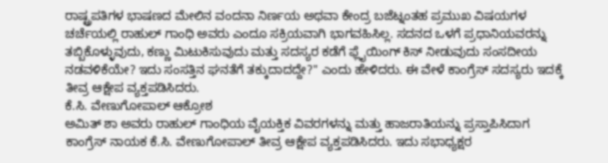ರಾಷ್ಟ್ರಪತಿಗಳ ಭಾಷಣದ ಮೇಲಿನ ವಂದನಾ ನಿರ್ಣಯ ಅಥವಾ ಕೇಂದ್ರ ಬಜೆಟ್ನಂತಹ ಪ್ರಮುಖ ವಿಷಯಗಳ ಚರ್ಚೆಯಲ್ಲಿ ರಾಹುಲ್ ಗಾಂಧಿ ಅವರು ಎಂದೂ ಸಕ್ರಿಯವಾಗಿ ಭಾಗವಹಿಸಿಲ್ಲ. ಸದನದ ಒಳಗೆ ಪ್ರಧಾನಿಯವರನ್ನು ತಬ್ಬಿಕೊಳ್ಳುವುದು, ಕಣ್ಣು ಮಿಟುಕಿಸುವುದು ಮತ್ತು ಸದಸ್ಯರ ಕಡೆಗೆ ಫ್ಲೈಯಿಂಗ್ ಕಿಸ್ ನೀಡುವುದು ಸಂಸದೀಯ ನಡವಳಿಕೆಯೇ? ಇದು ಸಂಸತ್ತಿನ ಘನತೆಗೆ ತಕ್ಕುದಾದದ್ದೇ?" ಎಂದು ಹೇಳಿದರು. ಈ ವೇಳೆ ಕಾಂಗ್ರೆಸ್ ಸದಸ್ಯರು ಇದಕ್ಕೆ ತೀವ್ರ ಆಕ್ಷೇಪ ವ್ಯಕ್ತಪಡಿಸಿದರು.
ಕೆ.ಸಿ. ವೇಣುಗೋಪಾಲ್ ಆಕ್ರೋಶ
ಅಮಿತ್ ಶಾ ಅವರು ರಾಹುಲ್ ಗಾಂಧಿಯ ವೈಯಕ್ತಿಕ ವಿವರಗಳನ್ನು ಮತ್ತು ಹಾಜರಾತಿಯನ್ನು ಪ್ರಸ್ತಾಪಿಸಿದಾಗ ಕಾಂಗ್ರೆಸ್ ನಾಯಕ ಕೆ.ಸಿ. ವೇಣುಗೋಪಾಲ್ ತೀವ್ರ ಆಕ್ಷೇಪ ವ್ಯಕ್ತಪಡಿಸಿದರು. ಇದು ಸಭಾಧ್ಯಕ್ಷರ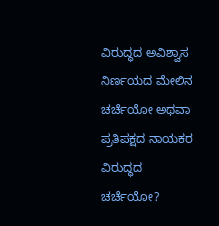ವಿರುದ್ಧದ ಅವಿಶ್ವಾಸ ನಿರ್ಣಯದ ಮೇಲಿನ ಚರ್ಚೆಯೋ ಅಥವಾ ಪ್ರತಿಪಕ್ಷದ ನಾಯಕರ ವಿರುದ್ಧದ ಚರ್ಚೆಯೋ?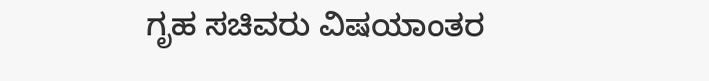ಗೃಹ ಸಚಿವರು ವಿಷಯಾಂತರ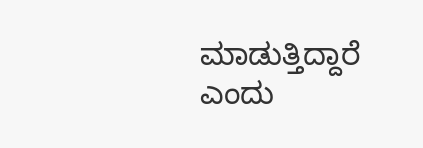ಮಾಡುತ್ತಿದ್ದಾರೆ ಎಂದು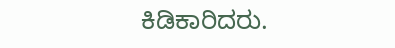ಕಿಡಿಕಾರಿದರು.